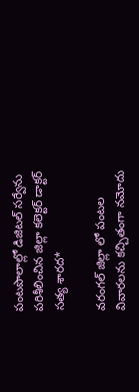పంటపొలాల్లో డిజిటల్ సర్వేను పరిశీలించిన జిల్లా కలెక్టర్ డాక్టర్ సత్య శారద*

వరంగల్ జిల్లా లో పంటల వివారలను కచ్చితంగా నమోదు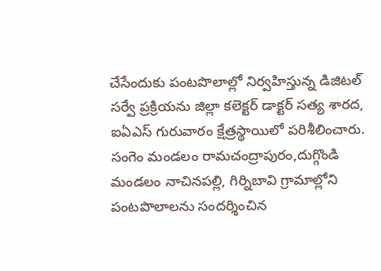చేసేందుకు పంటపొలాల్లో నిర్వహిస్తున్న డిజిటల్ సర్వే ప్రక్రియను జిల్లా కలెక్టర్ డాక్టర్ సత్య శారద, ఐఏఎస్ గురువారం క్షేత్రస్థాయిలో పరిశీలించారు. సంగెం మండలం రామచంద్రాపురం,దుగ్గొండి మండలం నాచినపల్లి, గిర్నిబావి గ్రామాల్లోని పంటపొలాలను సందర్శించిన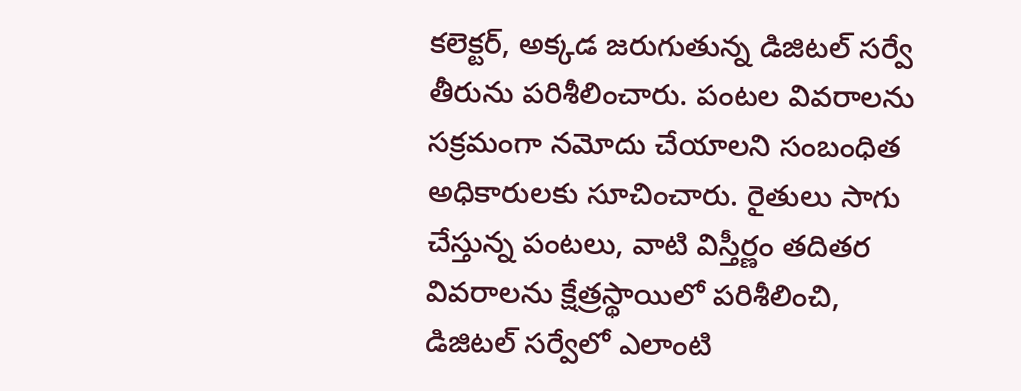కలెక్టర్, అక్కడ జరుగుతున్న డిజిటల్ సర్వే తీరును పరిశీలించారు. పంటల వివరాలను సక్రమంగా నమోదు చేయాలని సంబంధిత అధికారులకు సూచించారు. రైతులు సాగు చేస్తున్న పంటలు, వాటి విస్తీర్ణం తదితర వివరాలను క్షేత్రస్థాయిలో పరిశీలించి, డిజిటల్ సర్వేలో ఎలాంటి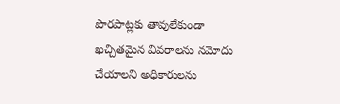పొరపాట్లకు తావులేకుండా ఖచ్చితమైన వివరాలను నమోదు చేయాలని అధికారులను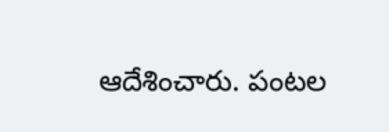ఆదేశించారు. పంటల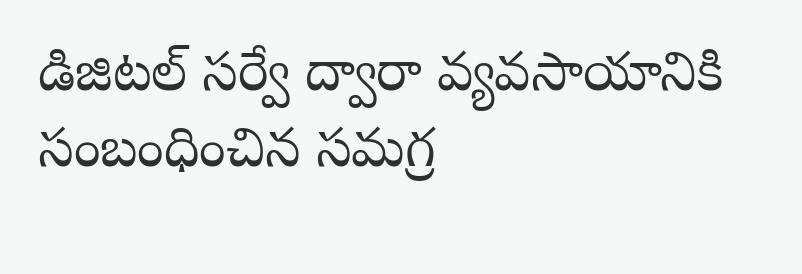డిజిటల్ సర్వే ద్వారా వ్యవసాయానికి సంబంధించిన సమగ్ర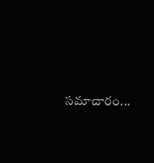సమాచారం...